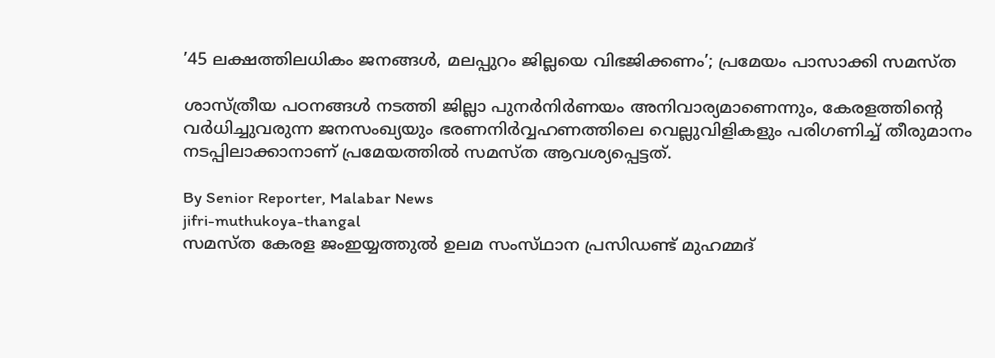’45 ലക്ഷത്തിലധികം ജനങ്ങൾ, മലപ്പുറം ജില്ലയെ വിഭജിക്കണം’; പ്രമേയം പാസാക്കി സമസ്‌ത

ശാസ്‌ത്രീയ പഠനങ്ങൾ നടത്തി ജില്ലാ പുനർനിർണയം അനിവാര്യമാണെന്നും, കേരളത്തിന്റെ വർധിച്ചുവരുന്ന ജനസംഖ്യയും ഭരണനിർവ്വഹണത്തിലെ വെല്ലുവിളികളും പരിഗണിച്ച് തീരുമാനം നടപ്പിലാക്കാനാണ് പ്രമേയത്തിൽ സമസ്‌ത ആവശ്യപ്പെട്ടത്.

By Senior Reporter, Malabar News
jifri-muthukoya-thangal
സമസ്‌ത കേരള ജംഇയ്യത്തുൽ ഉലമ സംസ്‌ഥാന പ്രസിഡണ്ട് മുഹമ്മദ്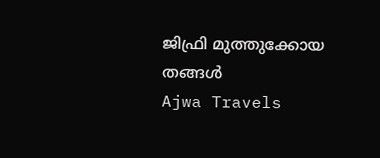ജിഫ്രി മുത്തുക്കോയ തങ്ങൾ
Ajwa Travels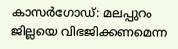കാസർഗോഡ്: മലപ്പുറം ജില്ലയെ വിഭജിക്കണമെന്ന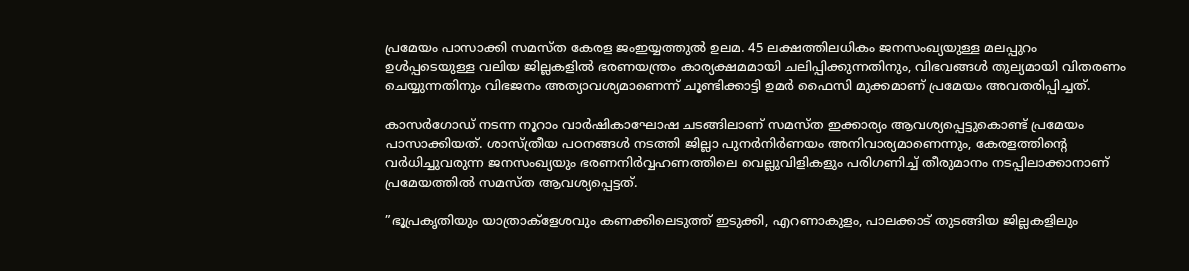പ്രമേയം പാസാക്കി സമസ്‌ത കേരള ജംഇയ്യത്തുൽ ഉലമ. 45 ലക്ഷത്തിലധികം ജനസംഖ്യയുള്ള മലപ്പുറം ഉൾപ്പടെയുള്ള വലിയ ജില്ലകളിൽ ഭരണയന്ത്രം കാര്യക്ഷമമായി ചലിപ്പിക്കുന്നതിനും, വിഭവങ്ങൾ തുല്യമായി വിതരണം ചെയ്യുന്നതിനും വിഭജനം അത്യാവശ്യമാണെന്ന് ചൂണ്ടിക്കാട്ടി ഉമർ ഫൈസി മുക്കമാണ് പ്രമേയം അവതരിപ്പിച്ചത്.

കാസർഗോഡ് നടന്ന നൂറാം വാർഷികാഘോഷ ചടങ്ങിലാണ് സമസ്‌ത ഇക്കാര്യം ആവശ്യപ്പെട്ടുകൊണ്ട് പ്രമേയം പാസാക്കിയത്. ശാസ്‌ത്രീയ പഠനങ്ങൾ നടത്തി ജില്ലാ പുനർനിർണയം അനിവാര്യമാണെന്നും, കേരളത്തിന്റെ വർധിച്ചുവരുന്ന ജനസംഖ്യയും ഭരണനിർവ്വഹണത്തിലെ വെല്ലുവിളികളും പരിഗണിച്ച് തീരുമാനം നടപ്പിലാക്കാനാണ് പ്രമേയത്തിൽ സമസ്‌ത ആവശ്യപ്പെട്ടത്.

”ഭൂപ്രകൃതിയും യാത്രാക്ളേശവും കണക്കിലെടുത്ത് ഇടുക്കി, എറണാകുളം, പാലക്കാട് തുടങ്ങിയ ജില്ലകളിലും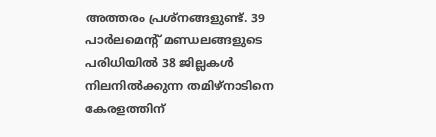അത്തരം പ്രശ്‌നങ്ങളുണ്ട്. 39 പാർലമെന്റ് മണ്ഡലങ്ങളുടെ പരിധിയിൽ 38 ജില്ലകൾ നിലനിൽക്കുന്ന തമിഴ്‌നാടിനെ കേരളത്തിന്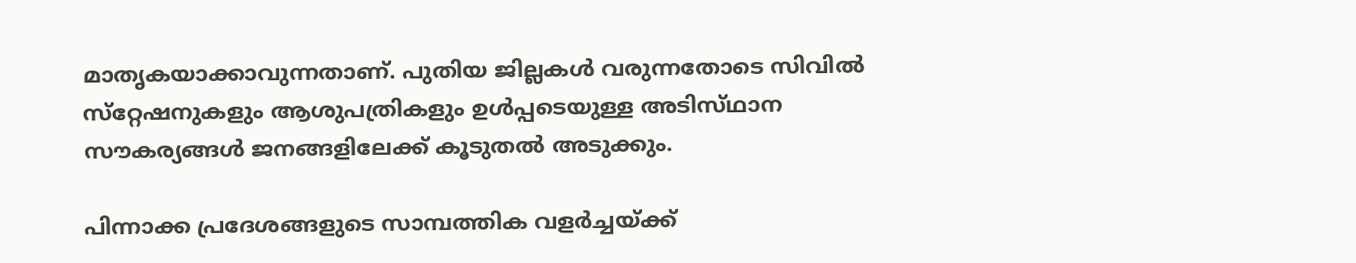മാതൃകയാക്കാവുന്നതാണ്. പുതിയ ജില്ലകൾ വരുന്നതോടെ സിവിൽ സ്‌റ്റേഷനുകളും ആശുപത്രികളും ഉൾപ്പടെയുള്ള അടിസ്‌ഥാന സൗകര്യങ്ങൾ ജനങ്ങളിലേക്ക് കൂടുതൽ അടുക്കും.

പിന്നാക്ക പ്രദേശങ്ങളുടെ സാമ്പത്തിക വളർച്ചയ്‌ക്ക്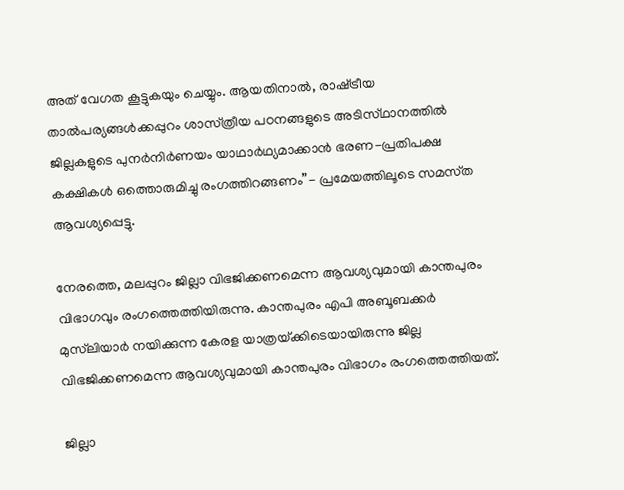അത് വേഗത കൂട്ടുകയും ചെയ്യും. ആയതിനാൽ, രാഷ്‌ട്രീയ താൽപര്യങ്ങൾക്കപ്പുറം ശാസ്‌ത്രീയ പഠനങ്ങളുടെ അടിസ്‌ഥാനത്തിൽ ജില്ലകളുടെ പുനർനിർണയം യാഥാർഥ്യമാക്കാൻ ഭരണ-പ്രതിപക്ഷ കക്ഷികൾ ഒത്തൊരുമിച്ചു രംഗത്തിറങ്ങണം”- പ്രമേയത്തിലൂടെ സമസ്‌ത ആവശ്യപ്പെട്ടു.

നേരത്തെ, മലപ്പുറം ജില്ലാ വിഭജിക്കണമെന്ന ആവശ്യവുമായി കാന്തപുരം വിഭാഗവും രംഗത്തെത്തിയിരുന്നു. കാന്തപുരം എപി അബൂബക്കർ മുസ്‌ലിയാർ നയിക്കുന്ന കേരള യാത്രയ്‌ക്കിടെയായിരുന്നു ജില്ല വിഭജിക്കണമെന്ന ആവശ്യവുമായി കാന്തപുരം വിഭാഗം രംഗത്തെത്തിയത്.

ജില്ലാ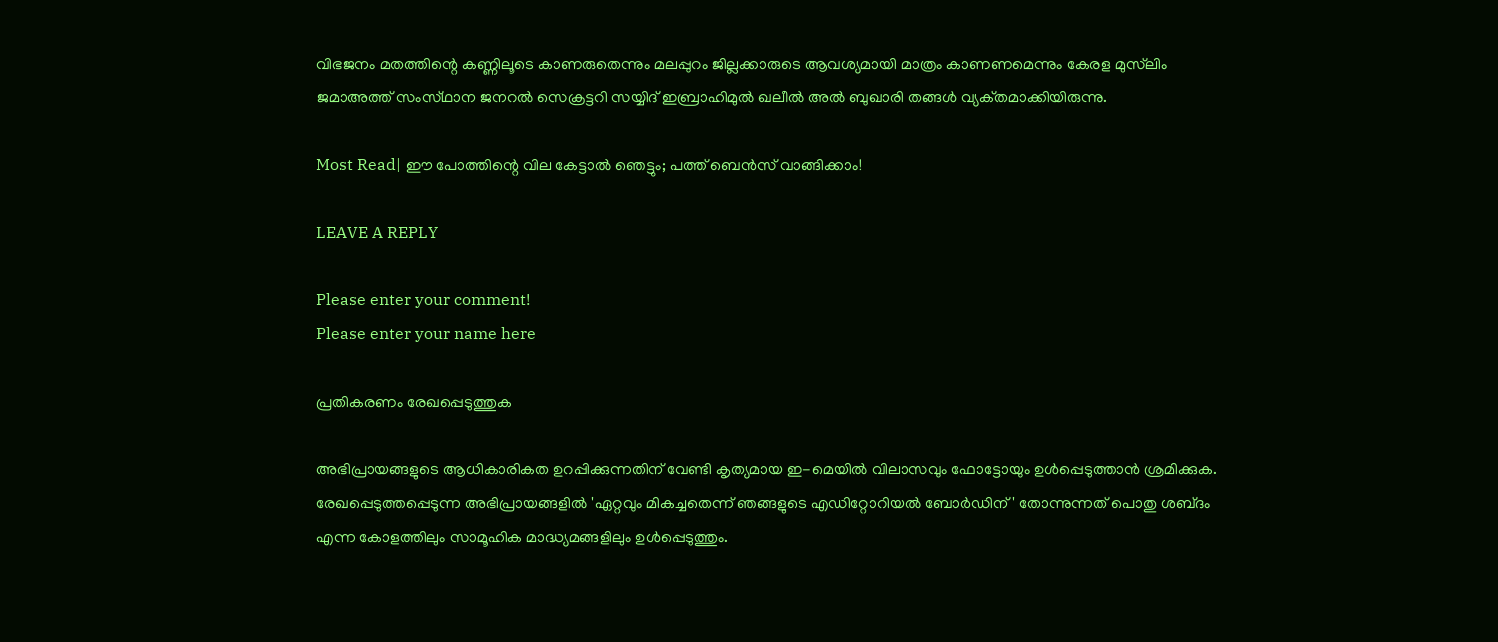വിഭജനം മതത്തിന്റെ കണ്ണിലൂടെ കാണരുതെന്നും മലപ്പുറം ജില്ലക്കാരുടെ ആവശ്യമായി മാത്രം കാണണമെന്നും കേരള മുസ്‌ലിം ജമാഅത്ത് സംസ്‌ഥാന ജനറൽ സെക്രട്ടറി സയ്യിദ് ഇബ്രാഹിമുൽ ഖലീൽ അൽ ബുഖാരി തങ്ങൾ വ്യക്‌തമാക്കിയിരുന്നു.

Most Read| ഈ പോത്തിന്റെ വില കേട്ടാൽ ഞെട്ടും; പത്ത് ബെൻസ് വാങ്ങിക്കാം!

LEAVE A REPLY

Please enter your comment!
Please enter your name here

പ്രതികരണം രേഖപ്പെടുത്തുക

അഭിപ്രായങ്ങളുടെ ആധികാരികത ഉറപ്പിക്കുന്നതിന് വേണ്ടി കൃത്യമായ ഇ-മെയിൽ വിലാസവും ഫോട്ടോയും ഉൾപ്പെടുത്താൻ ശ്രമിക്കുക. രേഖപ്പെടുത്തപ്പെടുന്ന അഭിപ്രായങ്ങളിൽ 'ഏറ്റവും മികച്ചതെന്ന് ഞങ്ങളുടെ എഡിറ്റോറിയൽ ബോർഡിന്' തോന്നുന്നത് പൊതു ശബ്‌ദം എന്ന കോളത്തിലും സാമൂഹിക മാദ്ധ്യമങ്ങളിലും ഉൾപ്പെടുത്തും.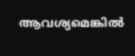ആവശ്യമെങ്കിൽ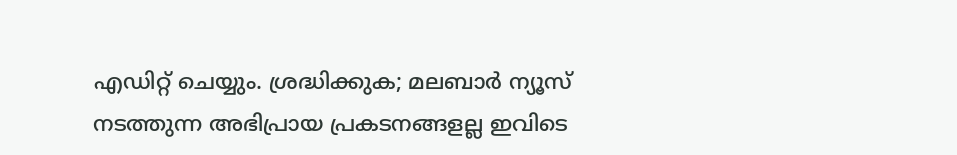എഡിറ്റ് ചെയ്യും. ശ്രദ്ധിക്കുക; മലബാർ ന്യൂസ് നടത്തുന്ന അഭിപ്രായ പ്രകടനങ്ങളല്ല ഇവിടെ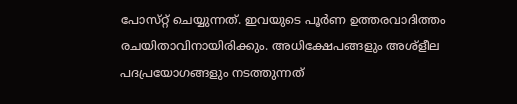പോസ്‌റ്റ് ചെയ്യുന്നത്. ഇവയുടെ പൂർണ ഉത്തരവാദിത്തം രചയിതാവിനായിരിക്കും. അധിക്ഷേപങ്ങളും അശ്‌ളീല പദപ്രയോഗങ്ങളും നടത്തുന്നത്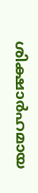ശിക്ഷാർഹമായ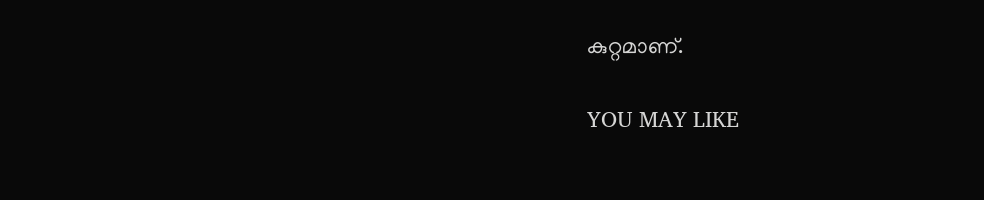കുറ്റമാണ്.

YOU MAY LIKE